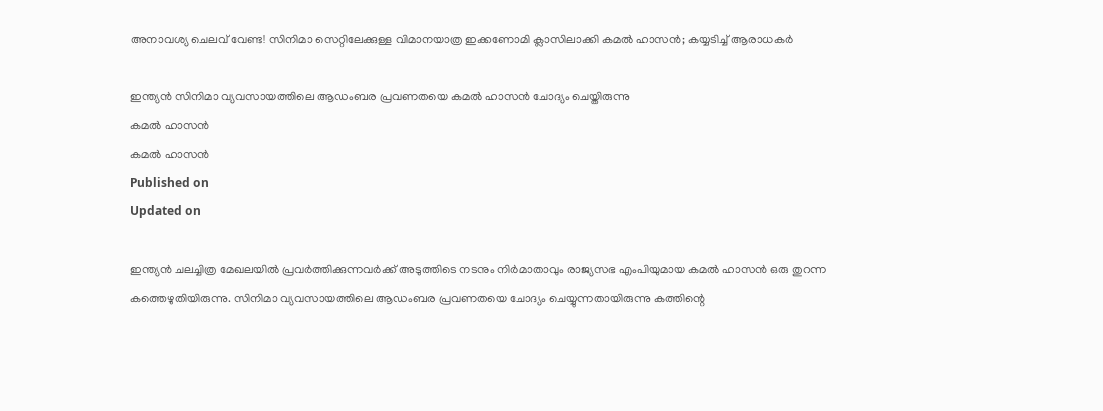അനാവശ്യ ചെലവ് വേണ്ട! സിനിമാ സെറ്റിലേക്കുള്ള വിമാനയാത്ര ഇക്കണോമി ക്ലാസിലാക്കി കമൽ ഹാസൻ; കയ്യടിച്ച് ആരാധകർ

ഇന്ത്യൻ സിനിമാ വ്യവസായത്തിലെ ആഡംബര പ്രവണതയെ കമൽ ഹാസൻ ചോദ്യം ചെയ്തിരുന്നു
കമൽ ഹാസൻ
കമൽ ഹാസൻ
Published on
Updated on

ഇന്ത്യൻ ചലച്ചിത്ര മേഖലയിൽ പ്രവർത്തിക്കുന്നവർക്ക് അടുത്തിടെ നടനും നിർമാതാവും രാജ്യസഭ എംപിയുമായ കമൽ ഹാസൻ ഒരു തുറന്ന കത്തെഴുതിയിരുന്നു. സിനിമാ വ്യവസായത്തിലെ ആഡംബര പ്രവണതയെ ചോദ്യം ചെയ്യുന്നതായിരുന്നു കത്തിന്റെ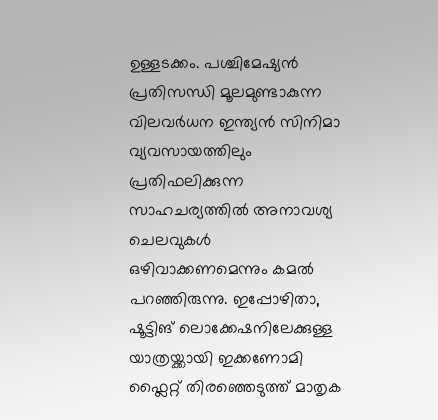ഉള്ളടക്കം. പശ്ചിമേഷ്യൻ പ്രതിസന്ധി മൂലമുണ്ടാകുന്ന വിലവർധന ഇന്ത്യൻ സിനിമാ വ്യവസായത്തിലും പ്രതിഫലിക്കുന്ന സാഹചര്യത്തിൽ അനാവശ്യ ചെലവുകൾ ഒഴിവാക്കണമെന്നും കമൽ പറഞ്ഞിരുന്നു. ഇപ്പോഴിതാ, ഷൂട്ടിങ് ലൊക്കേഷനിലേക്കുള്ള യാത്രയ്ക്കായി ഇക്കണോമി ഫ്ലൈറ്റ് തിരഞ്ഞെടുത്ത് മാതൃക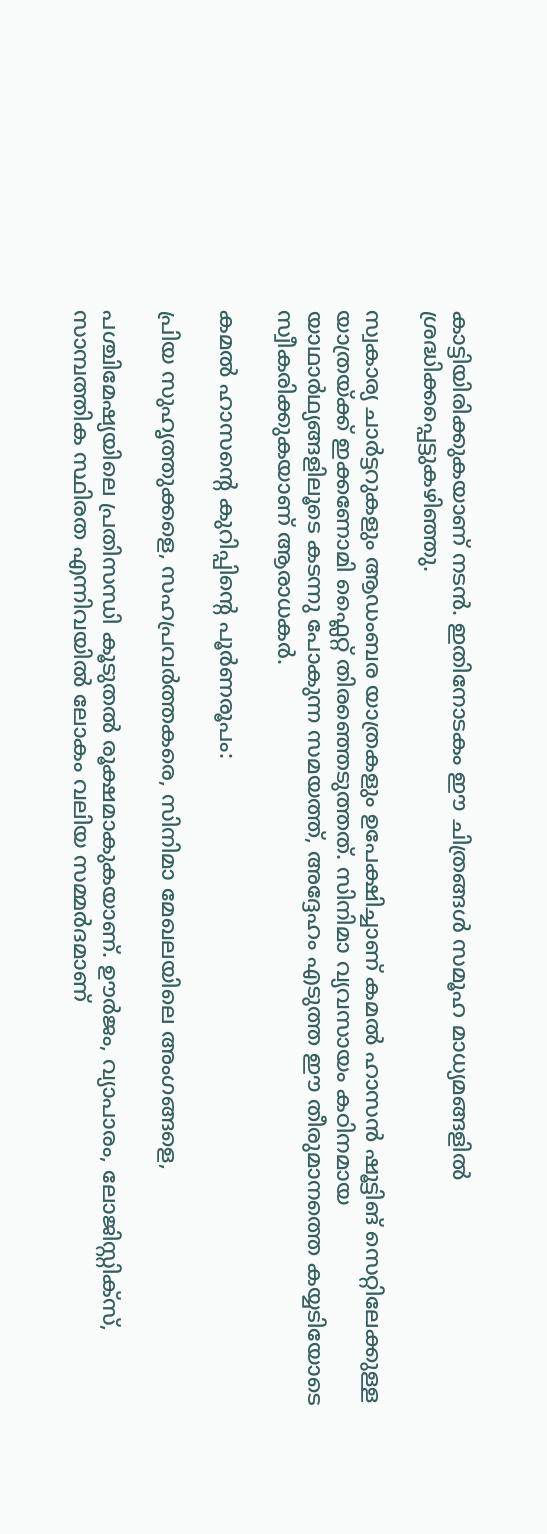കാട്ടിയിരിക്കുകയാണ് നടൻ. ഇതിനോടകം ഈ ചിത്രങ്ങൾ സമൂഹ മാധ്യമങ്ങളിൽ ശ്രദ്ധിക്കപ്പെട്ടുകഴിഞ്ഞു.

സ്വകാര്യ ചാർട്ടറുകളും ആഡംബര യാത്രകളും ഉപേക്ഷിച്ചാണ് കമൽ ഹാസൻ ഷൂട്ടിങ് സെറ്റിലേക്കുള്ള യാത്രയ്ക്ക് ഇക്കണോമി ഫ്ലൈറ്റ് തിരഞ്ഞെടുത്തത്. സിനിമാ വ്യവസായം കഠിനമായ യാഥാർഥ്യങ്ങളിലൂടെ കടന്നു പോകുന്ന സമയത്ത്, അദ്ദേഹം എടുത്ത ഈ തീരുമാനത്തെ കയ്യടിയോടെ സ്വീകരിക്കുകയാണ് ആരാധകർ.

കമൽ ഹാസന്റെ കുറിപ്പിന്റെ പൂർണരൂപം:

പ്രിയ സുഹൃത്തുക്കളെ, സഹപ്രവർത്തകരെ, സിനിമാ മേഖലയിലെ അംഗങ്ങളെ,

പശ്ചിമേഷ്യയിലെ പ്രതിസന്ധി കൂടുതൽ രൂക്ഷമാകുകയാണ്. ഊർജം, വ്യാപാരം, ലോജിസ്റ്റിക്സ്, സാമ്പത്തിക സ്ഥിരത എന്നിവയിൽ ലോകം വലിയ സമ്മർദമാണ്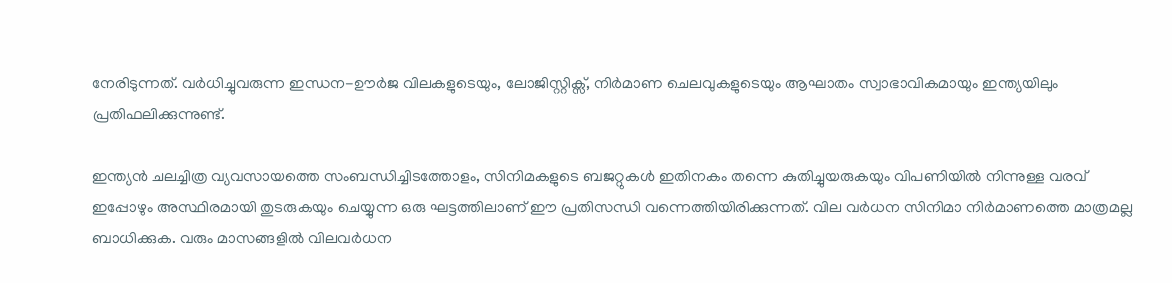നേരിടുന്നത്. വർധിച്ചുവരുന്ന ഇന്ധന-ഊർജ വിലകളുടെയും, ലോജിസ്റ്റിക്സ്, നിർമാണ ചെലവുകളുടെയും ആഘാതം സ്വാഭാവികമായും ഇന്ത്യയിലും പ്രതിഫലിക്കുന്നുണ്ട്.

ഇന്ത്യൻ ചലച്ചിത്ര വ്യവസായത്തെ സംബന്ധിച്ചിടത്തോളം, സിനിമകളുടെ ബജറ്റുകൾ ഇതിനകം തന്നെ കുതിച്ചുയരുകയും വിപണിയിൽ നിന്നുള്ള വരവ് ഇപ്പോഴും അസ്ഥിരമായി തുടരുകയും ചെയ്യുന്ന ഒരു ഘട്ടത്തിലാണ് ഈ പ്രതിസന്ധി വന്നെത്തിയിരിക്കുന്നത്. വില വർധന സിനിമാ നിർമാണത്തെ മാത്രമല്ല ബാധിക്കുക. വരും മാസങ്ങളിൽ വിലവർധന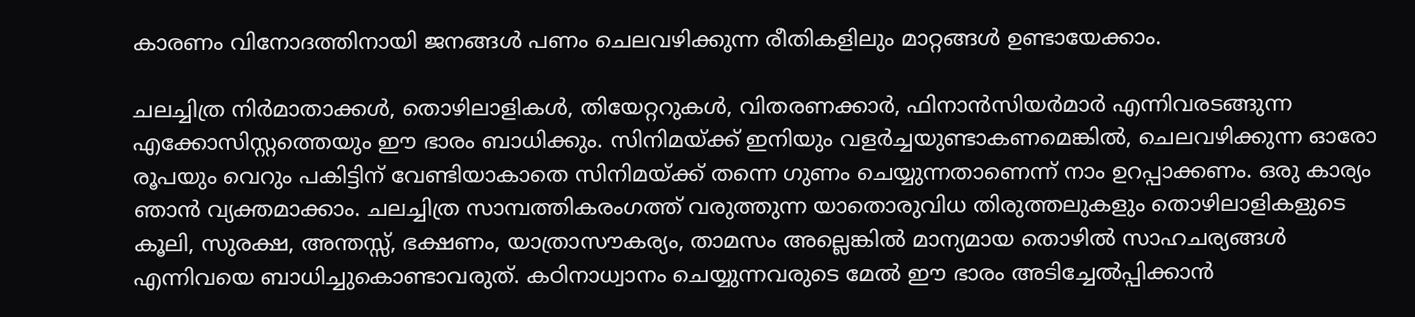കാരണം വിനോദത്തിനായി ജനങ്ങൾ പണം ചെലവഴിക്കുന്ന രീതികളിലും മാറ്റങ്ങൾ ഉണ്ടായേക്കാം.

ചലച്ചിത്ര നിർമാതാക്കൾ, തൊഴിലാളികൾ, തിയേറ്ററുകൾ, വിതരണക്കാർ, ഫിനാൻസിയർമാർ എന്നിവരടങ്ങുന്ന എക്കോസിസ്റ്റത്തെയും ഈ ഭാരം ബാധിക്കും. സിനിമയ്ക്ക് ഇനിയും വളർച്ചയുണ്ടാകണമെങ്കിൽ, ചെലവഴിക്കുന്ന ഓരോ രൂപയും വെറും പകിട്ടിന് വേണ്ടിയാകാതെ സിനിമയ്ക്ക് തന്നെ ഗുണം ചെയ്യുന്നതാണെന്ന് നാം ഉറപ്പാക്കണം. ഒരു കാര്യം ഞാൻ വ്യക്തമാക്കാം. ചലച്ചിത്ര സാമ്പത്തികരംഗത്ത് വരുത്തുന്ന യാതൊരുവിധ തിരുത്തലുകളും തൊഴിലാളികളുടെ കൂലി, സുരക്ഷ, അന്തസ്സ്, ഭക്ഷണം, യാത്രാസൗകര്യം, താമസം അല്ലെങ്കിൽ മാന്യമായ തൊഴിൽ സാഹചര്യങ്ങൾ എന്നിവയെ ബാധിച്ചുകൊണ്ടാവരുത്. കഠിനാധ്വാനം ചെയ്യുന്നവരുടെ മേൽ ഈ ഭാരം അടിച്ചേൽപ്പിക്കാൻ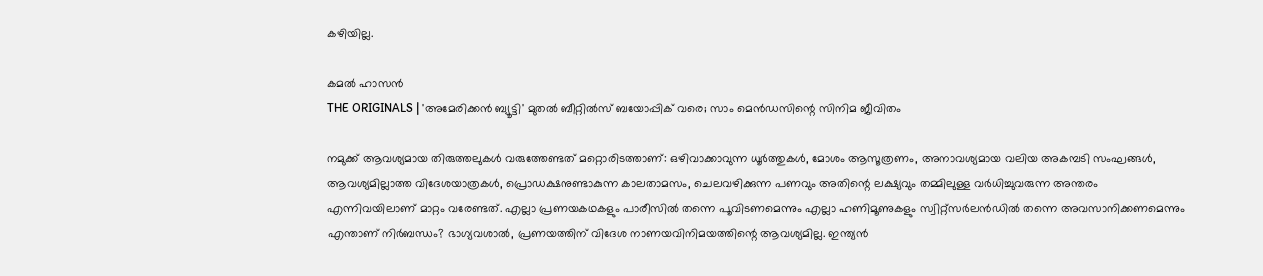കഴിയില്ല.

കമൽ ഹാസൻ
THE ORIGINALS | 'അമേരിക്കൻ ബ്യൂട്ടി' മുതൽ ബീറ്റിൽസ് ബയോപ്പിക് വരെ; സാം മെൻഡസിന്റെ സിനിമ ജീവിതം

നമുക്ക് ആവശ്യമായ തിരുത്തലുകൾ വരുത്തേണ്ടത് മറ്റൊരിടത്താണ്: ഒഴിവാക്കാവുന്ന ധൂർത്തുകൾ, മോശം ആസൂത്രണം, അനാവശ്യമായ വലിയ അകമ്പടി സംഘങ്ങൾ, ആവശ്യമില്ലാത്ത വിദേശയാത്രകൾ, പ്രൊഡക്ഷനുണ്ടാകുന്ന കാലതാമസം, ചെലവഴിക്കുന്ന പണവും അതിന്റെ ലക്ഷ്യവും തമ്മിലുള്ള വർധിച്ചുവരുന്ന അന്തരം എന്നിവയിലാണ് മാറ്റം വരേണ്ടത്. എല്ലാ പ്രണയകഥകളും പാരീസിൽ തന്നെ പൂവിടണമെന്നും എല്ലാ ഹണിമൂണുകളും സ്വിറ്റ്സർലൻഡിൽ തന്നെ അവസാനിക്കണമെന്നും എന്താണ് നിർബന്ധം? ഭാഗ്യവശാൽ, പ്രണയത്തിന് വിദേശ നാണയവിനിമയത്തിന്റെ ആവശ്യമില്ല. ഇന്ത്യൻ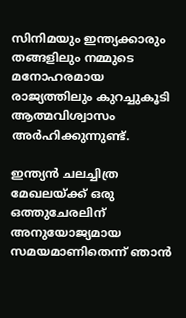സിനിമയും ഇന്ത്യക്കാരും തങ്ങളിലും നമ്മുടെ മനോഹരമായ രാജ്യത്തിലും കുറച്ചുകൂടി ആത്മവിശ്വാസം അർഹിക്കുന്നുണ്ട്.

ഇന്ത്യൻ ചലച്ചിത്ര മേഖലയ്ക്ക് ഒരു ഒത്തുചേരലിന് അനുയോജ്യമായ സമയമാണിതെന്ന് ഞാൻ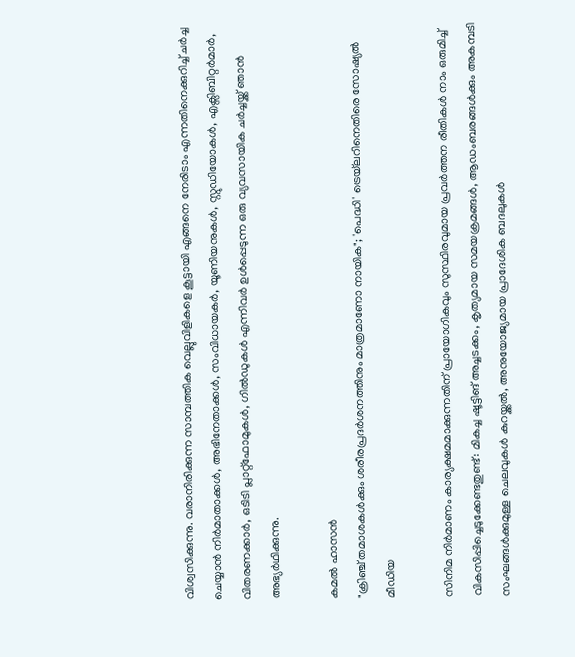വിശ്വസിക്കുന്നു. വരാനിരിക്കുന്ന സാമ്പത്തിക വെല്ലുവിളികളെ കൂട്ടായി എങ്ങനെ നേരിടാം എന്നതിനെക്കുറിച്ച് ചർച്ച ചെയ്യാൻ നിർമാതാക്കൾ, അഭിനേതാക്കൾ, സംവിധായകർ, യൂണിയനുകൾ, സ്റ്റുഡിയോകൾ, എക്സിബിറ്റർമാർ, വിതരണക്കാർ, ഒടിടി പ്ലാറ്റ്‌ഫോമുകൾ, ഗിൽഡുകൾ എന്നിവർ ഉൾപ്പെടുന്ന ഒരു വ്യവസായിക ചർച്ചയ്ക്ക് ഞാൻ അഭ്യർഥിക്കുന്നു.

കമൽ ഹാസൻ
"ക്രിഞ്ച് തമാശകൾക്കും ശരീരപ്രദർശനത്തിനും മാത്രമാണോ നായിക"; 'പെദ്ധി' ട്രെയ്‌ലറിനെതിരെ സോഷ്യൽ മീഡിയ

സിനിമ നിർമാണം കാര്യക്ഷമമാക്കുന്നതിന് പ്രായോഗികവും സുസ്ഥിരവുമായ പ്രവർത്തന രീതികൾ നാം ഒരുമിച്ച് വികസിപ്പിച്ചെടുക്കേണ്ടതുണ്ട്: മികച്ച ഷൂട്ടിങ് അച്ചടക്കം, കൃത്യമായ സമയക്രമങ്ങൾ, ആഡംബരങ്ങൾക്കും അകമ്പടി സംഘങ്ങൾക്കുമുള്ള ചെലവുകൾ കുറയ്ക്കൽ, അനുയോജ്യമായ പ്രാദേശിക ബദലുകൾ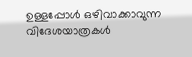ഉള്ളപ്പോൾ ഒഴിവാക്കാവുന്ന വിദേശയാത്രകൾ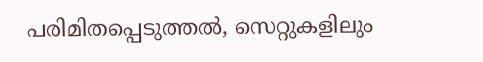പരിമിതപ്പെടുത്തൽ, സെറ്റുകളിലും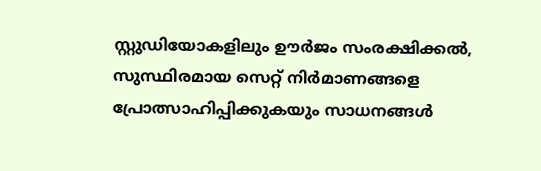സ്റ്റുഡിയോകളിലും ഊർജം സംരക്ഷിക്കൽ, സുസ്ഥിരമായ സെറ്റ് നിർമാണങ്ങളെ പ്രോത്സാഹിപ്പിക്കുകയും സാധനങ്ങൾ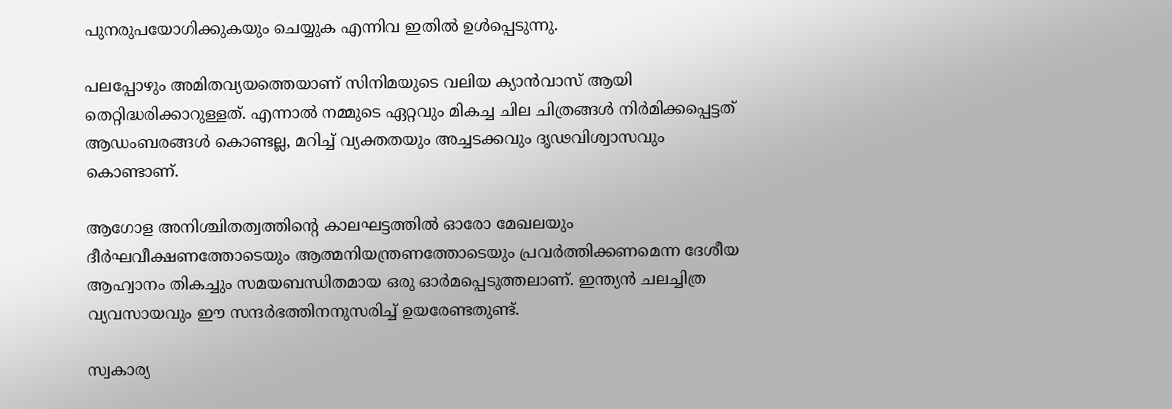പുനരുപയോഗിക്കുകയും ചെയ്യുക എന്നിവ ഇതിൽ ഉൾപ്പെടുന്നു.

പലപ്പോഴും അമിതവ്യയത്തെയാണ് സിനിമയുടെ വലിയ ക്യാൻവാസ് ആയി തെറ്റിദ്ധരിക്കാറുള്ളത്. എന്നാൽ നമ്മുടെ ഏറ്റവും മികച്ച ചില ചിത്രങ്ങൾ നിർമിക്കപ്പെട്ടത് ആഡംബരങ്ങൾ കൊണ്ടല്ല, മറിച്ച് വ്യക്തതയും അച്ചടക്കവും ദൃഢവിശ്വാസവും കൊണ്ടാണ്.

ആഗോള അനിശ്ചിതത്വത്തിന്റെ കാലഘട്ടത്തിൽ ഓരോ മേഖലയും ദീർഘവീക്ഷണത്തോടെയും ആത്മനിയന്ത്രണത്തോടെയും പ്രവർത്തിക്കണമെന്ന ദേശീയ ആഹ്വാനം തികച്ചും സമയബന്ധിതമായ ഒരു ഓർമപ്പെടുത്തലാണ്. ഇന്ത്യൻ ചലച്ചിത്ര വ്യവസായവും ഈ സന്ദർഭത്തിനനുസരിച്ച് ഉയരേണ്ടതുണ്ട്.

സ്വകാര്യ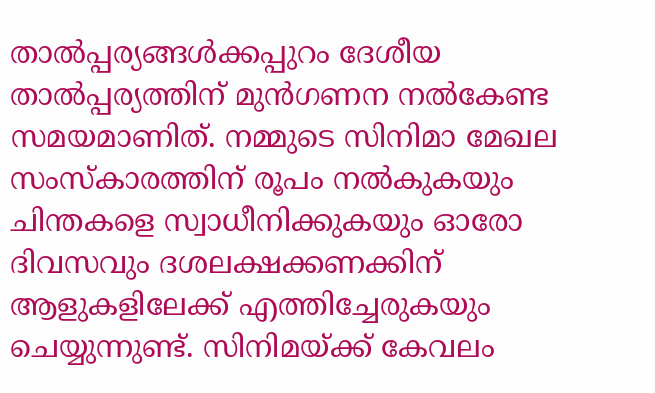താൽപ്പര്യങ്ങൾക്കപ്പുറം ദേശീയ താൽപ്പര്യത്തിന് മുൻഗണന നൽകേണ്ട സമയമാണിത്. നമ്മുടെ സിനിമാ മേഖല സംസ്‌കാരത്തിന് രൂപം നൽകുകയും ചിന്തകളെ സ്വാധീനിക്കുകയും ഓരോ ദിവസവും ദശലക്ഷക്കണക്കിന് ആളുകളിലേക്ക് എത്തിച്ചേരുകയും ചെയ്യുന്നുണ്ട്. സിനിമയ്ക്ക് കേവലം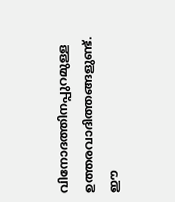വിനോദത്തിനപ്പുറമുള്ള ഉത്തരവാദിത്തങ്ങളുണ്ട്. ഈ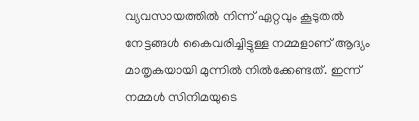വ്യവസായത്തിൽ നിന്ന് ഏറ്റവും കൂടുതൽ നേട്ടങ്ങൾ കൈവരിച്ചിട്ടുള്ള നമ്മളാണ് ആദ്യം മാതൃകയായി മുന്നിൽ നിൽക്കേണ്ടത്. ഇന്ന് നമ്മൾ സിനിമയുടെ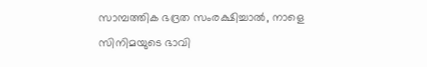സാമ്പത്തിക ഭദ്രത സംരക്ഷിച്ചാൽ, നാളെ സിനിമയുടെ ഭാവി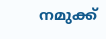നമുക്ക്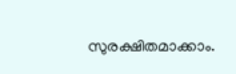സുരക്ഷിതമാക്കാം.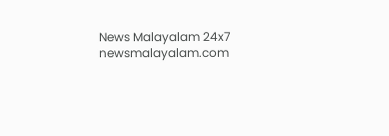News Malayalam 24x7
newsmalayalam.com